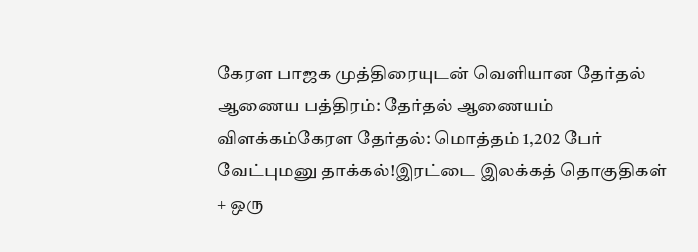கேரள பாஜக முத்திரையுடன் வெளியான தேர்தல் ஆணைய பத்திரம்: தேர்தல் ஆணையம் விளக்கம்கேரள தேர்தல்: மொத்தம் 1,202 பேர் வேட்புமனு தாக்கல்!இரட்டை இலக்கத் தொகுதிகள் + ஒரு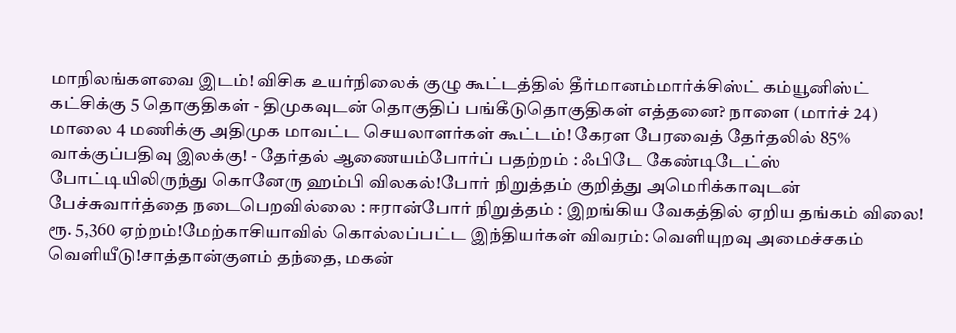மாநிலங்களவை இடம்! விசிக உயர்நிலைக் குழு கூட்டத்தில் தீர்மானம்மார்க்சிஸ்ட் கம்யூனிஸ்ட் கட்சிக்கு 5 தொகுதிகள் - திமுகவுடன் தொகுதிப் பங்கீடுதொகுதிகள் எத்தனை? நாளை (மார்ச் 24) மாலை 4 மணிக்கு அதிமுக மாவட்ட செயலாளர்கள் கூட்டம்! கேரள பேரவைத் தேர்தலில் 85% வாக்குப்பதிவு இலக்கு! - தேர்தல் ஆணையம்போர்ப் பதற்றம் : ஃபிடே கேண்டிடேட்ஸ் போட்டியிலிருந்து கொனேரு ஹம்பி விலகல்!போர் நிறுத்தம் குறித்து அமெரிக்காவுடன் பேச்சுவார்த்தை நடைபெறவில்லை : ஈரான்போர் நிறுத்தம் : இறங்கிய வேகத்தில் ஏறிய தங்கம் விலை! ரூ. 5,360 ஏற்றம்!மேற்காசியாவில் கொல்லப்பட்ட இந்தியர்கள் விவரம்: வெளியுறவு அமைச்சகம் வெளியீடு!சாத்தான்குளம் தந்தை, மகன்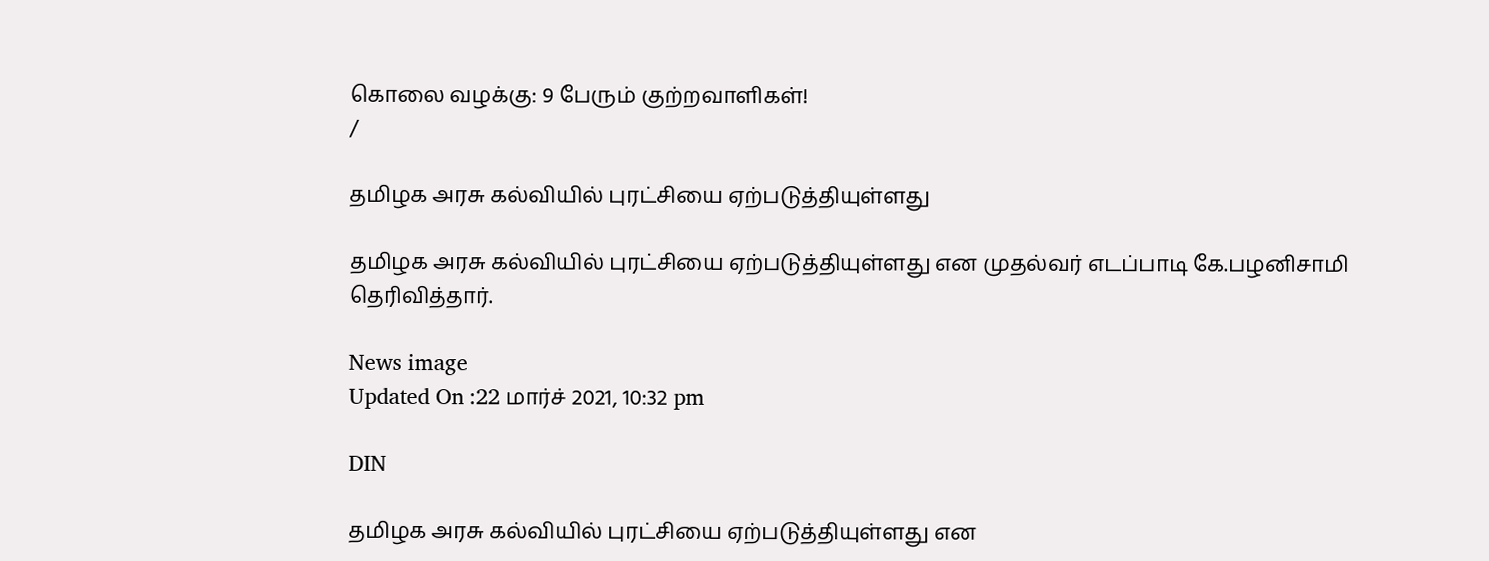கொலை வழக்கு: 9 பேரும் குற்றவாளிகள்!
/

தமிழக அரசு கல்வியில் புரட்சியை ஏற்படுத்தியுள்ளது

தமிழக அரசு கல்வியில் புரட்சியை ஏற்படுத்தியுள்ளது என முதல்வர் எடப்பாடி கே.பழனிசாமி தெரிவித்தார்.

News image
Updated On :22 மார்ச் 2021, 10:32 pm

DIN

தமிழக அரசு கல்வியில் புரட்சியை ஏற்படுத்தியுள்ளது என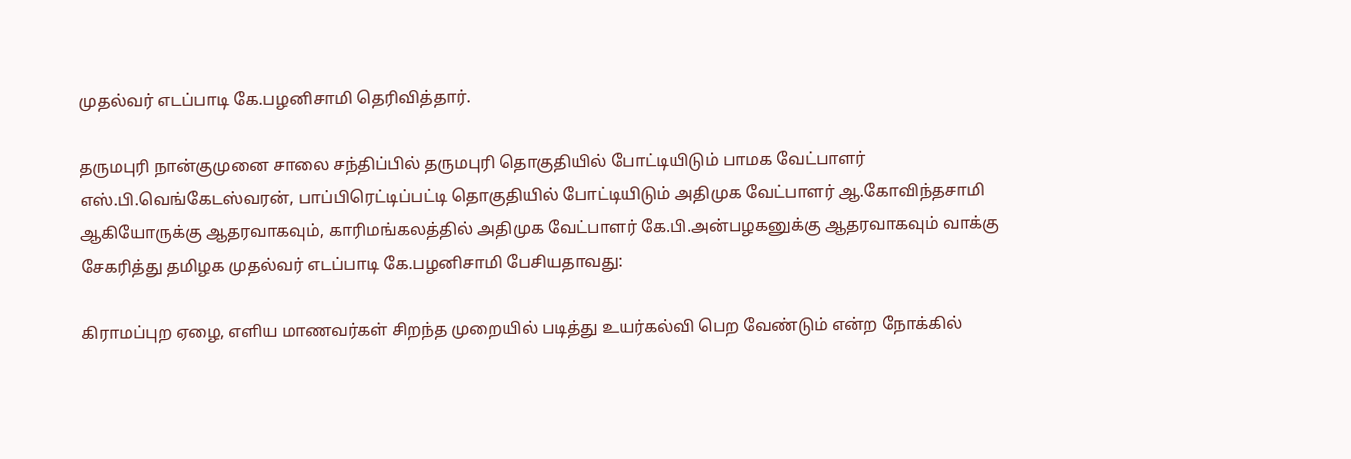முதல்வர் எடப்பாடி கே.பழனிசாமி தெரிவித்தார்.

தருமபுரி நான்குமுனை சாலை சந்திப்பில் தருமபுரி தொகுதியில் போட்டியிடும் பாமக வேட்பாளர் எஸ்.பி.வெங்கேடஸ்வரன், பாப்பிரெட்டிப்பட்டி தொகுதியில் போட்டியிடும் அதிமுக வேட்பாளர் ஆ.கோவிந்தசாமி ஆகியோருக்கு ஆதரவாகவும், காரிமங்கலத்தில் அதிமுக வேட்பாளர் கே.பி.அன்பழகனுக்கு ஆதரவாகவும் வாக்கு சேகரித்து தமிழக முதல்வர் எடப்பாடி கே.பழனிசாமி பேசியதாவது:

கிராமப்புற ஏழை, எளிய மாணவர்கள் சிறந்த முறையில் படித்து உயர்கல்வி பெற வேண்டும் என்ற நோக்கில்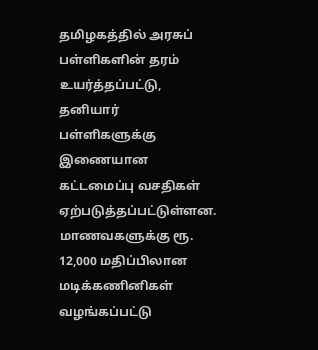தமிழகத்தில் அரசுப் பள்ளிகளின் தரம் உயர்த்தப்பட்டு, தனியார் பள்ளிகளுக்கு இணையான கட்டமைப்பு வசதிகள் ஏற்படுத்தப்பட்டுள்ளன. மாணவகளுக்கு ரூ. 12,000 மதிப்பிலான மடிக்கணினிகள் வழங்கப்பட்டு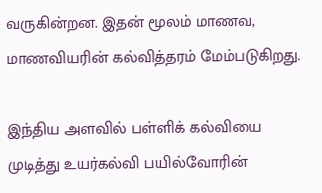வருகின்றன. இதன் மூலம் மாணவ, மாணவியரின் கல்வித்தரம் மேம்படுகிறது.

இந்திய அளவில் பள்ளிக் கல்வியை முடித்து உயர்கல்வி பயில்வோரின்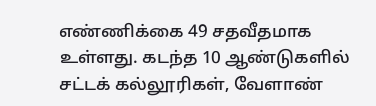எண்ணிக்கை 49 சதவீதமாக உள்ளது. கடந்த 10 ஆண்டுகளில் சட்டக் கல்லூரிகள், வேளாண்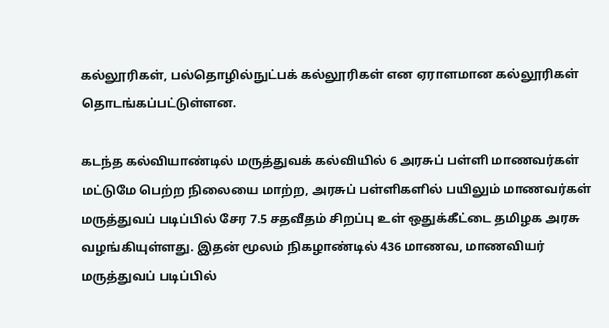கல்லூரிகள், பல்தொழில்நுட்பக் கல்லூரிகள் என ஏராளமான கல்லூரிகள் தொடங்கப்பட்டுள்ளன.

கடந்த கல்வியாண்டில் மருத்துவக் கல்வியில் 6 அரசுப் பள்ளி மாணவர்கள் மட்டுமே பெற்ற நிலையை மாற்ற, அரசுப் பள்ளிகளில் பயிலும் மாணவர்கள் மருத்துவப் படிப்பில் சேர 7.5 சதவீதம் சிறப்பு உள் ஒதுக்கீட்டை தமிழக அரசு வழங்கியுள்ளது. இதன் மூலம் நிகழாண்டில் 436 மாணவ, மாணவியர் மருத்துவப் படிப்பில்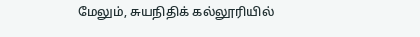மேலும், சுயநிதிக் கல்லூரியில்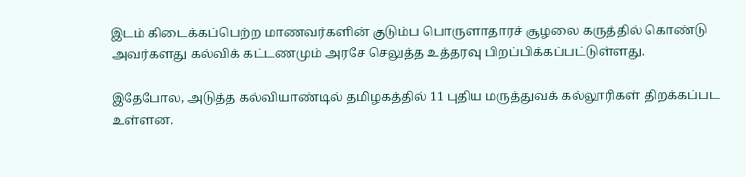இடம் கிடைக்கப்பெற்ற மாணவர்களின் குடும்ப பொருளாதாரச் சூழலை கருத்தில் கொண்டு அவர்களது கல்விக் கட்டணமும் அரசே செலுத்த உத்தரவு பிறப்பிக்கப்பட்டுள்ளது.

இதேபோல, அடுத்த கல்வியாண்டில் தமிழகத்தில் 11 புதிய மருத்துவக் கல்லூரிகள் திறக்கப்பட உள்ளன.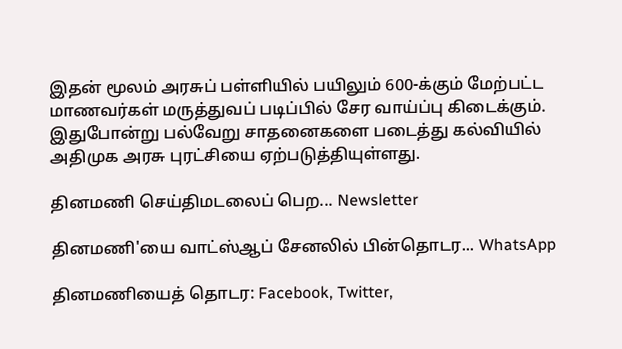இதன் மூலம் அரசுப் பள்ளியில் பயிலும் 600-க்கும் மேற்பட்ட மாணவர்கள் மருத்துவப் படிப்பில் சேர வாய்ப்பு கிடைக்கும். இதுபோன்று பல்வேறு சாதனைகளை படைத்து கல்வியில் அதிமுக அரசு புரட்சியை ஏற்படுத்தியுள்ளது.

தினமணி செய்திமடலைப் பெற... Newsletter

தினமணி'யை வாட்ஸ்ஆப் சேனலில் பின்தொடர... WhatsApp

தினமணியைத் தொடர: Facebook, Twitter,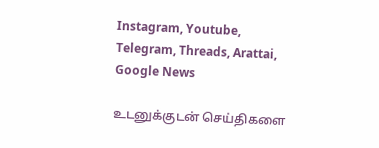Instagram, Youtube, Telegram, Threads, Arattai, Google News

உடனுக்குடன் செய்திகளை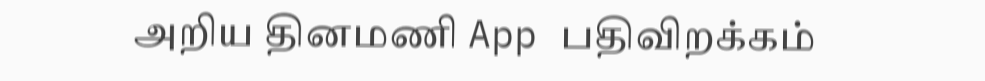அறிய தினமணி App பதிவிறக்கம்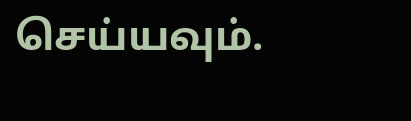செய்யவும்.